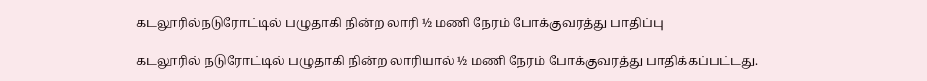கடலூரில்நடுரோட்டில் பழுதாகி நின்ற லாரி ½ மணி நேரம் போக்குவரத்து பாதிப்பு

கடலூரில் நடுரோட்டில் பழுதாகி நின்ற லாரியால் ½ மணி நேரம் போக்குவரத்து பாதிக்கப்பட்டது.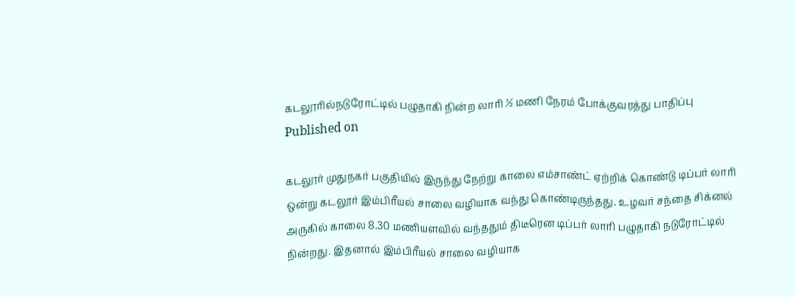கடலூரில்நடுரோட்டில் பழுதாகி நின்ற லாரி ½ மணி நேரம் போக்குவரத்து பாதிப்பு
Published on

கடலூர் முதுநகர் பகுதியில் இருந்து நேற்று காலை எம்சாண்ட் ஏற்றிக் கொண்டு டிப்பர் லாரி ஒன்று கடலூர் இம்பிரீயல் சாலை வழியாக வந்து கொண்டிருந்தது. உழவர் சந்தை சிக்னல் அருகில் காலை 8.30 மணியளவில் வந்ததும் திடீரென டிப்பர் லாரி பழுதாகி நடுரோட்டில் நின்றது. இதனால் இம்பிரீயல் சாலை வழியாக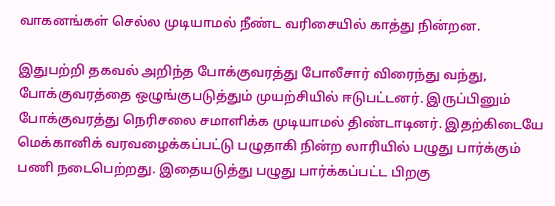வாகனங்கள் செல்ல முடியாமல் நீண்ட வரிசையில் காத்து நின்றன.

இதுபற்றி தகவல் அறிந்த போக்குவரத்து போலீசார் விரைந்து வந்து, போக்குவரத்தை ஒழுங்குபடுத்தும் முயற்சியில் ஈடுபட்டனர். இருப்பினும் போக்குவரத்து நெரிசலை சமாளிக்க முடியாமல் திண்டாடினர். இதற்கிடையே மெக்கானிக் வரவழைக்கப்பட்டு பழுதாகி நின்ற லாரியில் பழுது பார்க்கும் பணி நடைபெற்றது. இதையடுத்து பழுது பார்க்கப்பட்ட பிறகு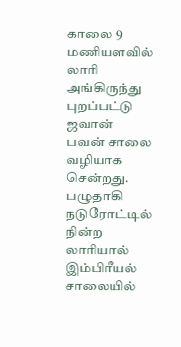காலை 9 மணியளவில் லாரி அங்கிருந்து புறப்பட்டு ஜவான் பவன் சாலை வழியாக சென்றது. பழுதாகி நடுரோட்டில் நின்ற லாரியால் இம்பிரீயல் சாலையில்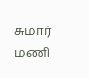சுமார் மணி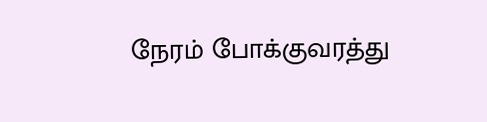நேரம் போக்குவரத்து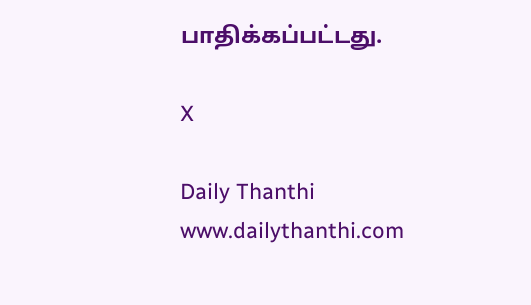பாதிக்கப்பட்டது.

X

Daily Thanthi
www.dailythanthi.com